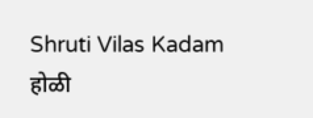Shruti Vilas Kadam
होळी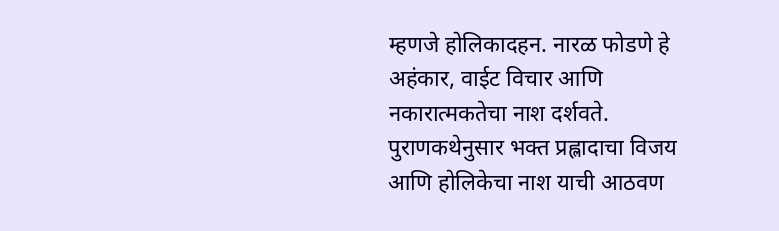म्हणजे होलिकादहन. नारळ फोडणे हे अहंकार, वाईट विचार आणि नकारात्मकतेचा नाश दर्शवते.
पुराणकथेनुसार भक्त प्रह्लादाचा विजय आणि होलिकेचा नाश याची आठवण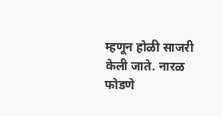म्हणून होळी साजरी केली जाते. नारळ फोडणे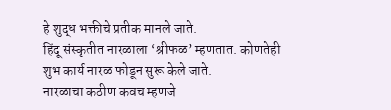हे शुद्ध भक्तीचे प्रतीक मानले जाते.
हिंदू संस्कृतीत नारळाला ‘श्रीफळ’ म्हणतात. कोणतेही शुभ कार्य नारळ फोडून सुरू केले जाते.
नारळाचा कठीण कवच म्हणजे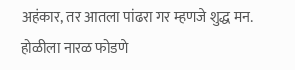अहंकार, तर आतला पांढरा गर म्हणजे शुद्ध मन. होळीला नारळ फोडणे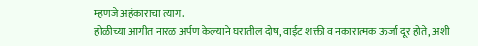म्हणजे अहंकाराचा त्याग.
होळीच्या आगीत नारळ अर्पण केल्याने घरातील दोष, वाईट शक्ती व नकारात्मक ऊर्जा दूर होते, अशी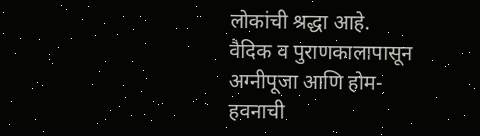लोकांची श्रद्धा आहे.
वैदिक व पुराणकालापासून अग्नीपूजा आणि होम-हवनाची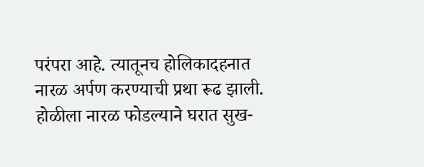परंपरा आहे. त्यातूनच होलिकादहनात नारळ अर्पण करण्याची प्रथा रूढ झाली.
होळीला नारळ फोडल्याने घरात सुख-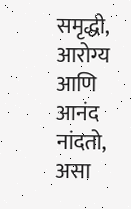समृद्धी, आरोग्य आणि आनंद नांदतो, असा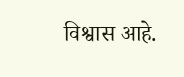विश्वास आहे.